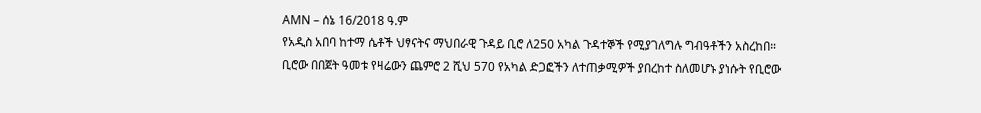AMN – ሰኔ 16/2018 ዓ.ም
የአዲስ አበባ ከተማ ሴቶች ህፃናትና ማህበራዊ ጉዳይ ቢሮ ለ250 አካል ጉዳተኞች የሚያገለግሉ ግብዓቶችን አስረከበ።
ቢሮው በበጀት ዓመቱ የዛሬውን ጨምሮ 2 ሺህ 570 የአካል ድጋፎችን ለተጠቃሚዎች ያበረከተ ስለመሆኑ ያነሱት የቢሮው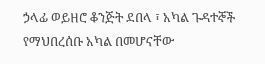ኃላፊ ወይዘሮ ቆንጅት ደበላ ፣ አካል ጉዳተኞች የማህበረሰቡ አካል በመሆናቸው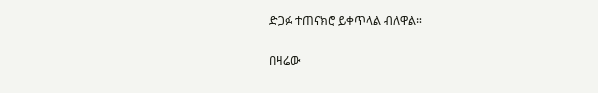ድጋፉ ተጠናክሮ ይቀጥላል ብለዋል።

በዛሬው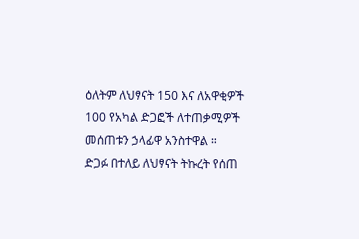ዕለትም ለህፃናት 150 እና ለአዋቂዎች 100 የአካል ድጋፎች ለተጠቃሚዎች መሰጠቱን ኃላፊዋ አንስተዋል ።
ድጋፉ በተለይ ለህፃናት ትኩረት የሰጠ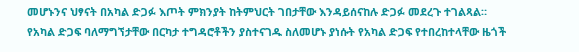መሆኑንና ህፃናት በአካል ድጋፉ እጦት ምክንያት ከትምህርት ገበታቸው እንዳይሰናከሉ ድጋፉ መደረጉ ተገልጻል።
የአካል ድጋፍ ባለማግኘታቸው በርካታ ተግዳሮቶችን ያስተናገዱ ስለመሆኑ ያነሱት የአካል ድጋፍ የተበረከተላቸው ዜጎች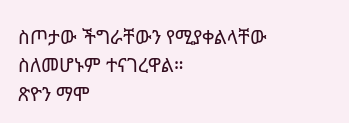ስጦታው ችግራቸውን የሚያቀልላቸው ስለመሆኑም ተናገረዋል።
ጽዮን ማሞ